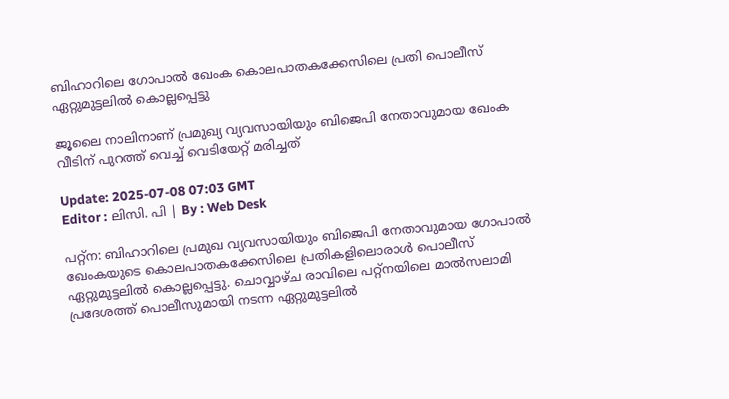ബിഹാറിലെ ഗോപാല്‍ ഖേംക കൊലപാതകക്കേസിലെ പ്രതി പൊലീസ് ഏറ്റുമുട്ടലിൽ കൊല്ലപ്പെട്ടു

ജൂലൈ നാലിനാണ് പ്രമുഖ്യ വ്യവസായിയും ബിജെപി നേതാവുമായ ഖേംക വീടിന് പുറത്ത് വെച്ച് വെടിയേറ്റ് മരിച്ചത്

Update: 2025-07-08 07:03 GMT
Editor : ലിസി. പി | By : Web Desk

പറ്റ്ന: ബിഹാറിലെ പ്രമുഖ വ്യവസായിയും ബിജെപി നേതാവുമായ ഗോപാൽ ഖേംകയുടെ കൊലപാതകക്കേസിലെ പ്രതികളിലൊരാള്‍ പൊലീസ് ഏറ്റുമുട്ടലില്‍ കൊല്ലപ്പെട്ടു. ചൊവ്വാഴ്ച രാവിലെ പറ്റ്നയിലെ മാല്‍സലാമി പ്രദേശത്ത് പൊലീസുമായി നടന്ന ഏറ്റുമുട്ടലില്‍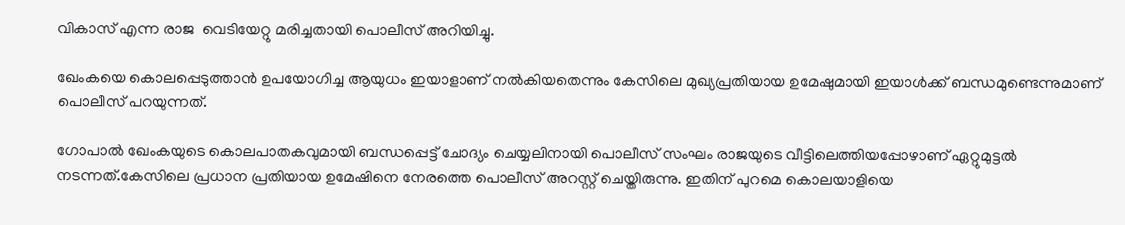വികാസ് എന്ന രാജ  വെടിയേറ്റു മരിച്ചതായി പൊലീസ് അറിയിച്ചു.

ഖേംകയെ കൊലപ്പെടുത്താൻ ഉപയോഗിച്ച ആയുധം ഇയാളാണ് നല്‍കിയതെന്നും കേസിലെ മുഖ്യപ്രതിയായ ഉമേഷുമായി ഇയാൾക്ക് ബന്ധമുണ്ടെന്നുമാണ് പൊലീസ് പറയുന്നത്.

ഗോപാൽ ഖേംകയുടെ കൊലപാതകവുമായി ബന്ധപ്പെട്ട് ചോദ്യം ചെയ്യലിനായി പൊലീസ് സംഘം രാജയുടെ വീട്ടിലെത്തിയപ്പോഴാണ് ഏറ്റുമുട്ടൽ നടന്നത്.കേസിലെ പ്രധാന പ്രതിയായ ഉമേഷിനെ നേരത്തെ പൊലീസ് അറസ്റ്റ് ചെയ്തിരുന്നു. ഇതിന് പുറമെ കൊലയാളിയെ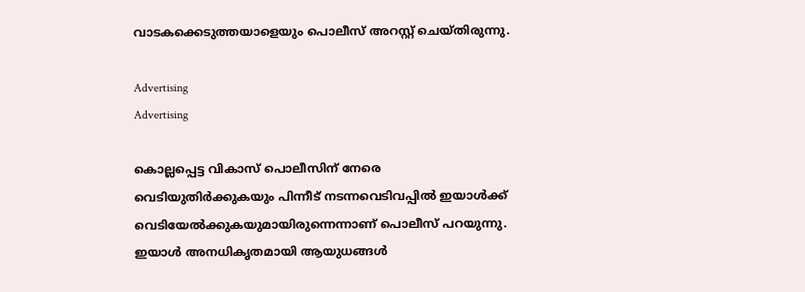വാടകക്കെടുത്തയാളെയും പൊലീസ് അറസ്റ്റ് ചെയ്തിരുന്നു.

Advertising
Advertising

കൊല്ലപ്പെട്ട വികാസ് പൊലീസിന് നേരെ വെടിയുതിര്‍ക്കുകയും പിന്നീട് നടന്നവെടിവപ്പില്‍ ഇയാള്‍ക്ക് വെടിയേല്‍ക്കുകയുമായിരുന്നെന്നാണ് പൊലീസ് പറയുന്നു. ഇയാള്‍ അനധികൃതമായി ആയുധങ്ങള്‍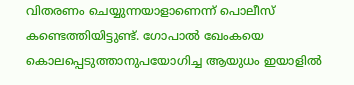വിതരണം ചെയ്യുന്നയാളാണെന്ന് പൊലീസ് കണ്ടെത്തിയിട്ടുണ്ട്. ഗോപാല്‍ ഖേംകയെ കൊലപ്പെടുത്താനുപയോഗിച്ച ആയുധം ഇയാളില്‍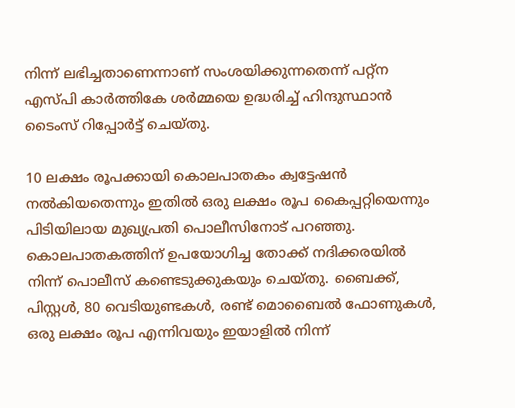നിന്ന് ലഭിച്ചതാണെന്നാണ് സംശയിക്കുന്നതെന്ന് പറ്റ്ന എസ്പി കാർത്തികേ ശർമ്മയെ ഉദ്ധരിച്ച് ഹിന്ദുസ്ഥാന്‍ ടൈംസ് റിപ്പോര്‍ട്ട് ചെയ്തു.

10 ലക്ഷം രൂപക്കായി കൊലപാതകം ക്വട്ടേഷന്‍ നല്‍കിയതെന്നും ഇതില്‍ ഒരു ലക്ഷം രൂപ കൈപ്പറ്റിയെന്നും പിടിയിലായ മുഖ്യപ്രതി പൊലീസിനോട് പറഞ്ഞു. കൊലപാതകത്തിന് ഉപയോഗിച്ച തോക്ക് നദിക്കരയില്‍ നിന്ന് പൊലീസ് കണ്ടെടുക്കുകയും ചെയ്തു. ബൈക്ക്, പിസ്റ്റൾ, 80 വെടിയുണ്ടകൾ, രണ്ട് മൊബൈൽ ഫോണുകൾ, ഒരു ലക്ഷം രൂപ എന്നിവയും ഇയാളിൽ നിന്ന്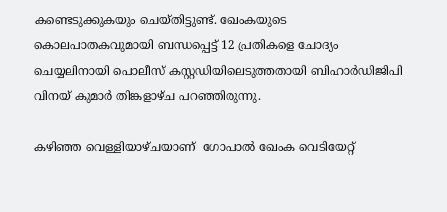കണ്ടെടുക്കുകയും ചെയ്തിട്ടുണ്ട്. ഖേംകയുടെ കൊലപാതകവുമായി ബന്ധപ്പെട്ട് 12 പ്രതികളെ ചോദ്യം ചെയ്യലിനായി പൊലീസ് കസ്റ്റഡിയിലെടുത്തതായി ബിഹാർഡിജിപി വിനയ് കുമാർ തിങ്കളാഴ്ച പറഞ്ഞിരുന്നു.

കഴിഞ്ഞ വെള്ളിയാഴ്ചയാണ്  ഗോപാല്‍ ഖേംക വെടിയേറ്റ്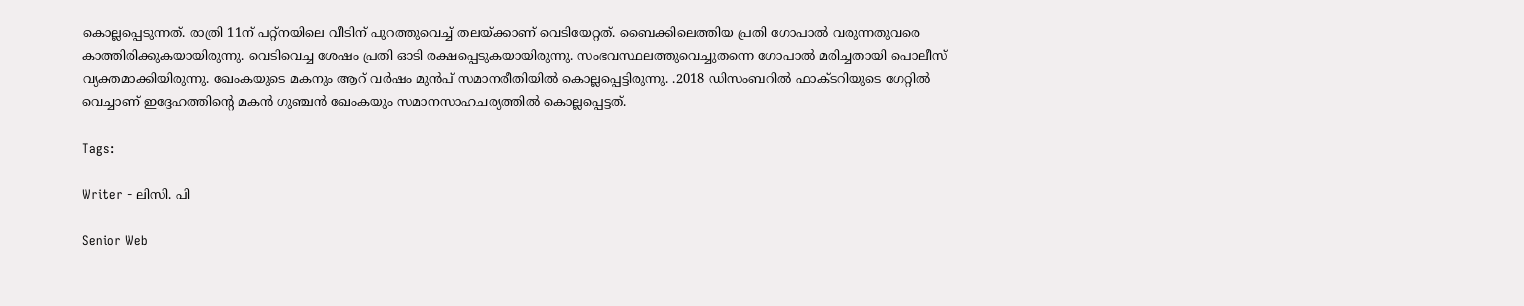കൊല്ലപ്പെടുന്നത്. രാത്രി 11ന് പറ്റ്നയിലെ വീടിന് പുറത്തുവെച്ച് തലയ്ക്കാണ് വെടിയേറ്റത്. ബൈക്കിലെത്തിയ പ്രതി ഗോപാല്‍ വരുന്നതുവരെ കാത്തിരിക്കുകയായിരുന്നു. വെടിവെച്ച ശേഷം പ്രതി ഓടി രക്ഷപ്പെടുകയായിരുന്നു. സംഭവസ്ഥലത്തുവെച്ചുതന്നെ ഗോപാൽ മരിച്ചതായി പൊലീസ് വ്യക്തമാക്കിയിരുന്നു. ഖേംകയുടെ മകനും ആറ് വർഷം മുൻപ് സമാനരീതിയിൽ കൊല്ലപ്പെട്ടിരുന്നു. .2018 ഡിസംബറിൽ ഫാക്ടറിയുടെ ഗേറ്റിൽ വെച്ചാണ് ഇദ്ദേഹത്തിന്‍റെ മകൻ ഗുഞ്ചൻ ഖേംകയും സമാനസാഹചര്യത്തിൽ കൊല്ലപ്പെട്ടത്.

Tags:

Writer - ലിസി. പി

Senior Web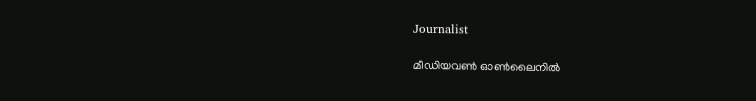Journalist

മീഡിയവൺ ഓൺലൈനിൽ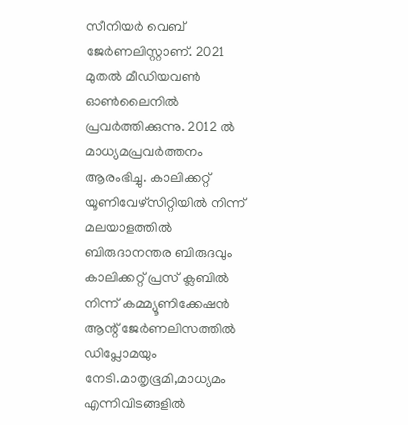സീനിയർ വെബ് ജേർണലിസ്റ്റാണ്. 2021 മുതൽ മീഡിയവൺ ഓൺലൈനിൽ പ്രവർത്തിക്കുന്നു. 2012 ല്‍ മാധ്യമപ്രവര്‍ത്തനം ആരംഭിച്ചു. കാലിക്കറ്റ് യൂണിവേഴ്‌സിറ്റിയിൽ നിന്ന് മലയാളത്തിൽ ബിരുദാനന്തര ബിരുദവും കാലിക്കറ്റ് പ്രസ് ക്ലബിൽ നിന്ന് കമ്മ്യൂണിക്കേഷൻ ആന്റ് ജേർണലിസത്തിൽ ഡിപ്ലോമയും നേടി.മാതൃഭൂമി,മാധ്യമം എന്നിവിടങ്ങളിൽ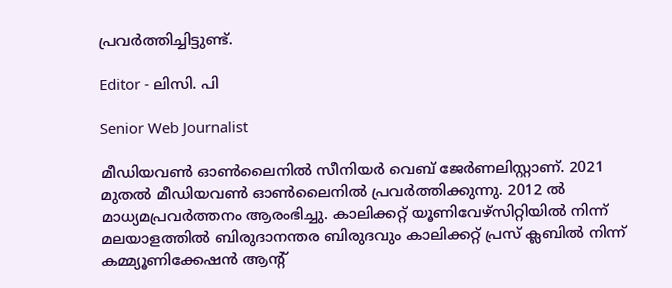പ്രവർത്തിച്ചിട്ടുണ്ട്.

Editor - ലിസി. പി

Senior Web Journalist

മീഡിയവൺ ഓൺലൈനിൽ സീനിയർ വെബ് ജേർണലിസ്റ്റാണ്. 2021 മുതൽ മീഡിയവൺ ഓൺലൈനിൽ പ്രവർത്തിക്കുന്നു. 2012 ല്‍ മാധ്യമപ്രവര്‍ത്തനം ആരംഭിച്ചു. കാലിക്കറ്റ് യൂണിവേഴ്‌സിറ്റിയിൽ നിന്ന് മലയാളത്തിൽ ബിരുദാനന്തര ബിരുദവും കാലിക്കറ്റ് പ്രസ് ക്ലബിൽ നിന്ന് കമ്മ്യൂണിക്കേഷൻ ആന്റ്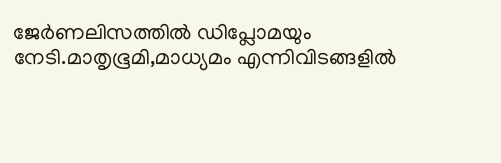ജേർണലിസത്തിൽ ഡിപ്ലോമയും നേടി.മാതൃഭൂമി,മാധ്യമം എന്നിവിടങ്ങളിൽ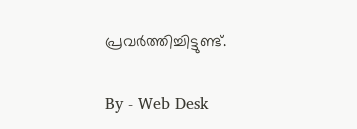പ്രവർത്തിച്ചിട്ടുണ്ട്.

By - Web Desk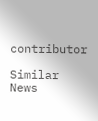contributor

Similar News